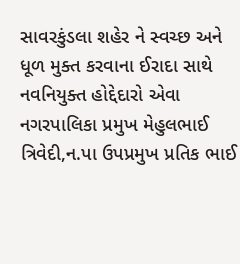સાવરકુંડલા શહેર ને સ્વચ્છ અને ધૂળ મુક્ત કરવાના ઈરાદા સાથે નવનિયુક્ત હોદ્દેદારો એવા નગરપાલિકા પ્રમુખ મેહુલભાઈ ત્રિવેદી,ન.પા ઉપપ્રમુખ પ્રતિક ભાઈ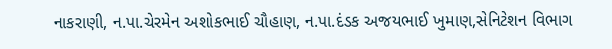નાકરાણી, ન.પા.ચેરમેન અશોકભાઈ ચૌહાણ, ન.પા.દંડક અજયભાઈ ખુમાણ,સેનિટેશન વિભાગ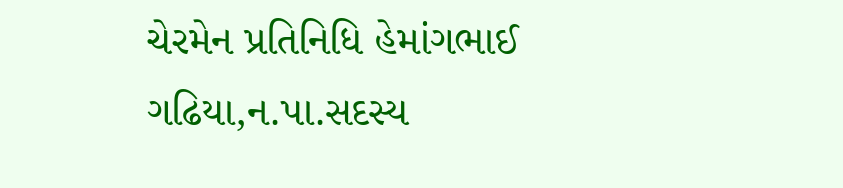ચેરમેન પ્રતિનિધિ હેમાંગભાઈ ગઢિયા,ન.પા.સદસ્ય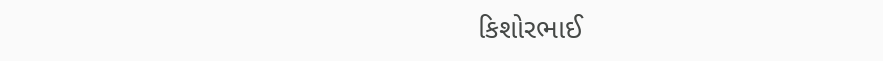કિશોરભાઈ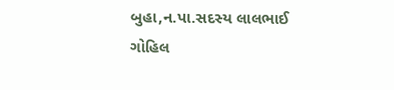બુહા,ન.પા.સદસ્ય લાલભાઈ ગોહિલ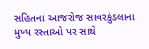સહિતના આજરોજ સાવરકુંડલાના મુખ્ય રસ્તાઓ પર સાથે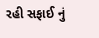રહી સફાઈ નું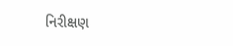નિરીક્ષણ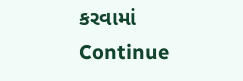કરવામાં Continue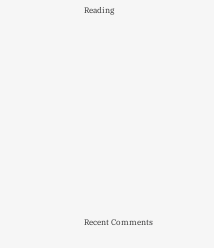Reading

















Recent Comments